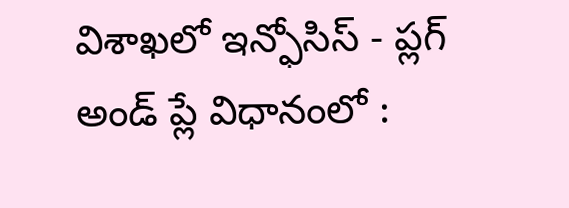విశాఖలో ఇన్ఫోసిస్ - ప్లగ్ అండ్ ప్లే విధానంలో :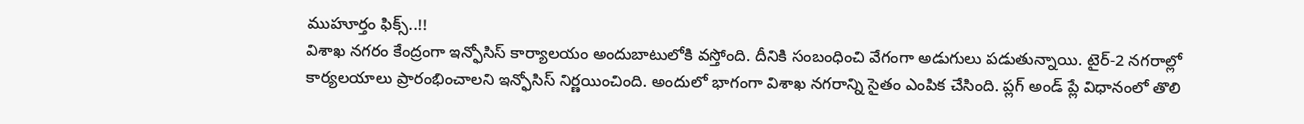ముహూర్తం ఫిక్స్..!!
విశాఖ నగరం కేంద్రంగా ఇన్ఫోసిస్ కార్యాలయం అందుబాటులోకి వస్తోంది. దీనికి సంబంధించి వేగంగా అడుగులు పడుతున్నాయి. టైర్-2 నగరాల్లో కార్యలయాలు ప్రారంభించాలని ఇన్ఫోసిస్ నిర్ణయించింది. అందులో భాగంగా విశాఖ నగరాన్ని సైతం ఎంపిక చేసింది. ప్లగ్ అండ్ ప్లే విధానంలో తొలి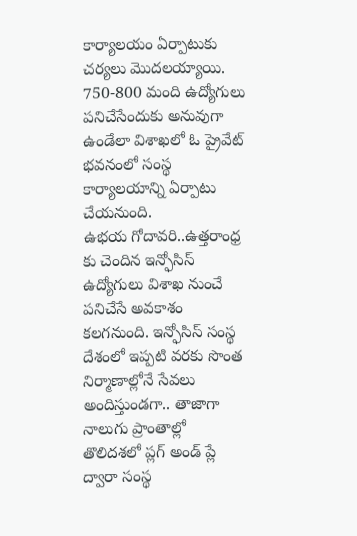కార్యాలయం ఏర్పాటుకు చర్యలు మొదలయ్యాయి. 750-800 మంది ఉద్యోగులు పనిచేసేందుకు అనువుగా ఉండేలా విశాఖలో ఓ ప్రైవేట్ భవనంలో సంస్థ కార్యాలయాన్ని ఏర్పాటు చేయనుంది.
ఉభయ గోదావరి..ఉత్తరాంధ్ర కు చెందిన ఇన్ఫోసిస్ ఉద్యోగులు విశాఖ నుంచే పనిచేసే అవకాశం కలగనుంది. ఇన్ఫోసిస్ సంస్థ దేశంలో ఇప్పటి వరకు సొంత నిర్మాణాల్లోనే సేవలు అందిస్తుండగా.. తాజాగా నాలుగు ప్రాంతాల్లో తొలిదశలో ప్లగ్ అండ్ ప్లే ద్వారా సంస్థ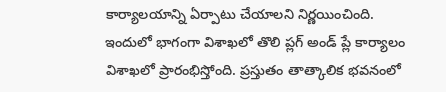కార్యాలయాన్ని ఏర్పాటు చేయాలని నిర్ణయించింది. ఇందులో భాగంగా విశాఖలో తొలి ప్లగ్ అండ్ ప్లే కార్యాలం విశాఖలో ప్రారంభిస్తోంది. ప్రస్తుతం తాత్కాలిక భవనంలో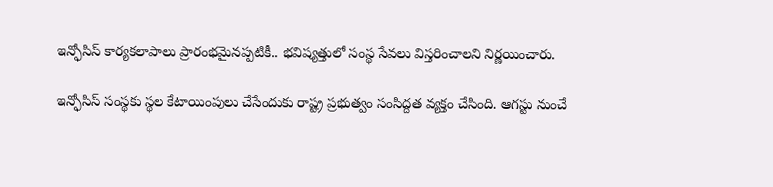ఇన్ఫోసిస్ కార్యకలాపాలు ప్రారంభమైనప్పటికీ.. భవిష్యత్తులో సంస్థ సేవలు విస్తరించాలని నిర్ణయించారు.

ఇన్ఫోసిస్ సంస్థకు స్థల కేటాయింపులు చేసేందుకు రాష్ట్ర ప్రభుత్వం సంసిద్దత వ్యక్తం చేసింది. ఆగస్టు నుంచే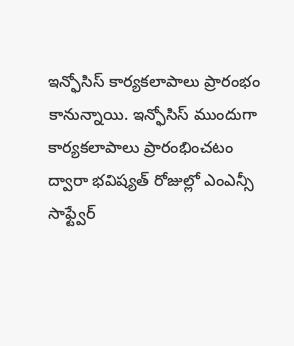ఇన్ఫోసిస్ కార్యకలాపాలు ప్రారంభం కానున్నాయి. ఇన్ఫోసిస్ ముందుగా కార్యకలాపాలు ప్రారంభించటం ద్వారా భవిష్యత్ రోజుల్లో ఎంఎన్సీ సాఫ్ట్వేర్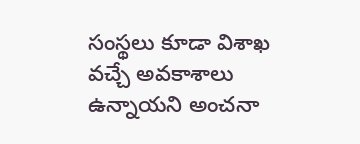సంస్థలు కూడా విశాఖ వచ్చే అవకాశాలు ఉన్నాయని అంచనా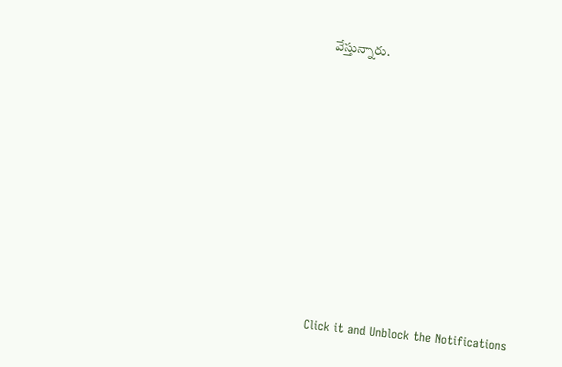వేస్తున్నారు.












Click it and Unblock the Notifications